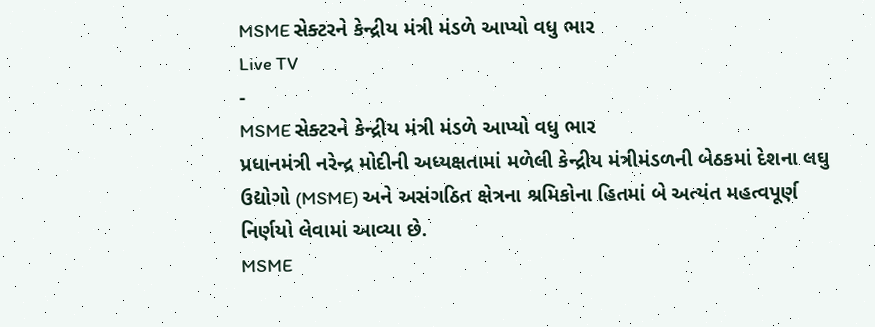MSME સેક્ટરને કેન્દ્રીય મંત્રી મંડળે આપ્યો વધુ ભાર
Live TV
-
MSME સેક્ટરને કેન્દ્રીય મંત્રી મંડળે આપ્યો વધુ ભાર
પ્રધાનમંત્રી નરેન્દ્ર મોદીની અધ્યક્ષતામાં મળેલી કેન્દ્રીય મંત્રીમંડળની બેઠકમાં દેશના લઘુ ઉદ્યોગો (MSME) અને અસંગઠિત ક્ષેત્રના શ્રમિકોના હિતમાં બે અત્યંત મહત્વપૂર્ણ નિર્ણયો લેવામાં આવ્યા છે.
MSME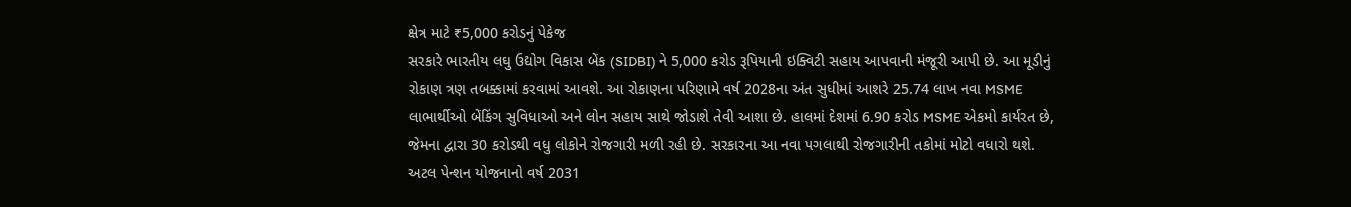ક્ષેત્ર માટે ₹5,000 કરોડનું પેકેજ
સરકારે ભારતીય લઘુ ઉદ્યોગ વિકાસ બેંક (SIDBI) ને 5,000 કરોડ રૂપિયાની ઇક્વિટી સહાય આપવાની મંજૂરી આપી છે. આ મૂડીનું રોકાણ ત્રણ તબક્કામાં કરવામાં આવશે. આ રોકાણના પરિણામે વર્ષ 2028ના અંત સુધીમાં આશરે 25.74 લાખ નવા MSME લાભાર્થીઓ બેંકિંગ સુવિધાઓ અને લોન સહાય સાથે જોડાશે તેવી આશા છે. હાલમાં દેશમાં 6.90 કરોડ MSME એકમો કાર્યરત છે, જેમના દ્વારા 30 કરોડથી વધુ લોકોને રોજગારી મળી રહી છે. સરકારના આ નવા પગલાથી રોજગારીની તકોમાં મોટો વધારો થશે.
અટલ પેન્શન યોજનાનો વર્ષ 2031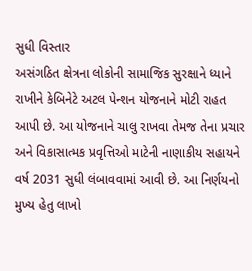સુધી વિસ્તાર
અસંગઠિત ક્ષેત્રના લોકોની સામાજિક સુરક્ષાને ધ્યાને રાખીને કેબિનેટે અટલ પેન્શન યોજનાને મોટી રાહત આપી છે. આ યોજનાને ચાલુ રાખવા તેમજ તેના પ્રચાર અને વિકાસાત્મક પ્રવૃત્તિઓ માટેની નાણાકીય સહાયને વર્ષ 2031 સુધી લંબાવવામાં આવી છે. આ નિર્ણયનો મુખ્ય હેતુ લાખો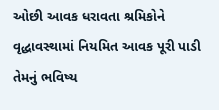ઓછી આવક ધરાવતા શ્રમિકોને વૃદ્ધાવસ્થામાં નિયમિત આવક પૂરી પાડી તેમનું ભવિષ્ય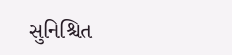સુનિશ્ચિત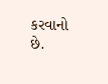કરવાનો છે.